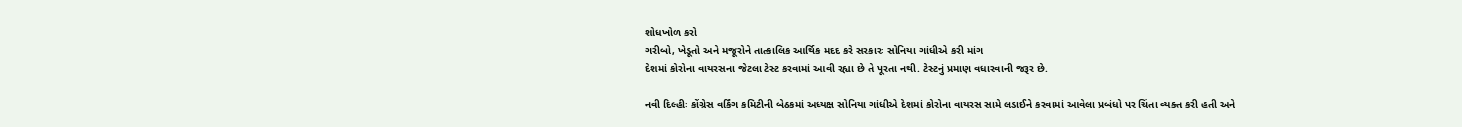શોધખોળ કરો
ગરીબો, ખેડૂતો અને મજૂરોને તાત્કાલિક આર્થિક મદદ કરે સરકારઃ સોનિયા ગાંધીએ કરી માંગ
દેશમાં કોરોના વાયરસના જેટલા ટેસ્ટ કરવામાં આવી રહ્યા છે તે પૂરતા નથી. ટેસ્ટનું પ્રમાણ વધારવાની જરૂર છે.

નવી દિલ્હીઃ કોંગ્રેસ વર્કિંગ કમિટીની બેઠકમાં અધ્યક્ષ સોનિયા ગાંધીએ દેશમાં કોરોના વાયરસ સામે લડાઈને કરવામાં આવેલા પ્રબંધો પર ચિંતા વ્યક્ત કરી હતી અને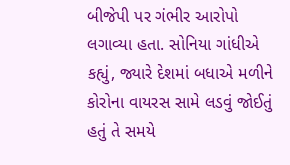બીજેપી પર ગંભીર આરોપો લગાવ્યા હતા. સોનિયા ગાંધીએ કહ્યું, જ્યારે દેશમાં બધાએ મળીને કોરોના વાયરસ સામે લડવું જોઈતું હતું તે સમયે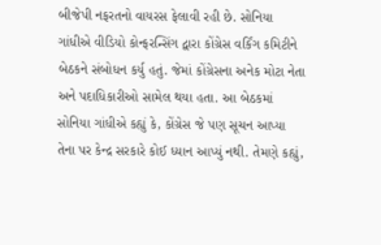બીજેપી નફરતનો વાયરસ ફેલાવી રહી છે. સોનિયા ગાંધીએ વીડિયો કોન્ફરન્સિંગ દ્વારા કોંગ્રેસ વર્કિંગ કમિટીને બેઠકને સંબોધન કર્યુ હતું. જેમાં કોંગ્રેસના અનેક મોટા નેતા અને પદાધિકારીઓ સામેલ થયા હતા. આ બેઠકમાં સોનિયા ગાંધીએ કહ્યું કે, કોંગ્રેસ જે પણ સૂચન આપ્યા તેના પર કેન્દ્ર સરકારે કોઈ ધ્યાન આપ્યું નથી. તેમણે કહ્યું,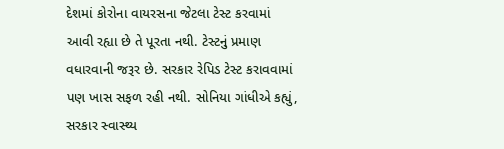દેશમાં કોરોના વાયરસના જેટલા ટેસ્ટ કરવામાં આવી રહ્યા છે તે પૂરતા નથી. ટેસ્ટનું પ્રમાણ વધારવાની જરૂર છે. સરકાર રેપિડ ટેસ્ટ કરાવવામાં પણ ખાસ સફળ રહી નથી. સોનિયા ગાંધીએ કહ્યું, સરકાર સ્વાસ્થ્ય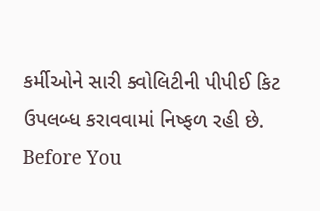કર્મીઓને સારી ક્વોલિટીની પીપીઈ કિટ ઉપલબ્ધ કરાવવામાં નિષ્ફળ રહી છે.
Before You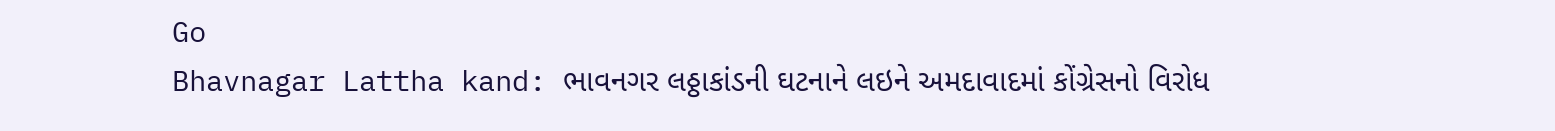Go
Bhavnagar Lattha kand: ભાવનગર લઠ્ઠાકાંડની ઘટનાને લઇને અમદાવાદમાં કોંગ્રેસનો વિરોધ